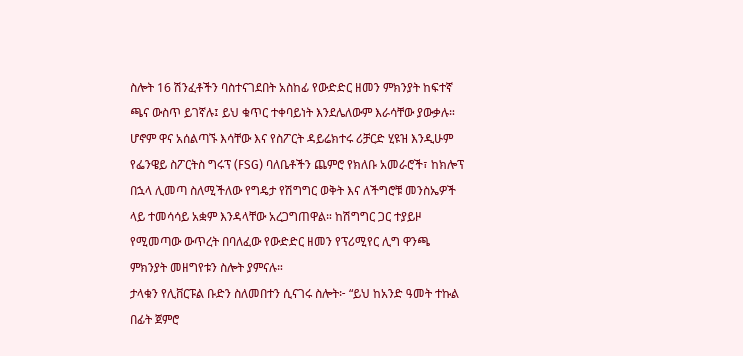ስሎት 16 ሽንፈቶችን ባስተናገደበት አስከፊ የውድድር ዘመን ምክንያት ከፍተኛ ጫና ውስጥ ይገኛሉ፤ ይህ ቁጥር ተቀባይነት እንደሌለውም እራሳቸው ያውቃሉ። ሆኖም ዋና አሰልጣኙ እሳቸው እና የስፖርት ዳይሬክተሩ ሪቻርድ ሂዩዝ እንዲሁም የፌንዌይ ስፖርትስ ግሩፕ (FSG) ባለቤቶችን ጨምሮ የክለቡ አመራሮች፣ ከክሎፕ በኋላ ሊመጣ ስለሚችለው የግዴታ የሽግግር ወቅት እና ለችግሮቹ መንስኤዎች ላይ ተመሳሳይ አቋም እንዳላቸው አረጋግጠዋል። ከሽግግር ጋር ተያይዞ የሚመጣው ውጥረት በባለፈው የውድድር ዘመን የፕሪሚየር ሊግ ዋንጫ ምክንያት መዘግየቱን ስሎት ያምናሉ።
ታላቁን የሊቨርፑል ቡድን ስለመበተን ሲናገሩ ስሎት፦ “ይህ ከአንድ ዓመት ተኩል በፊት ጀምሮ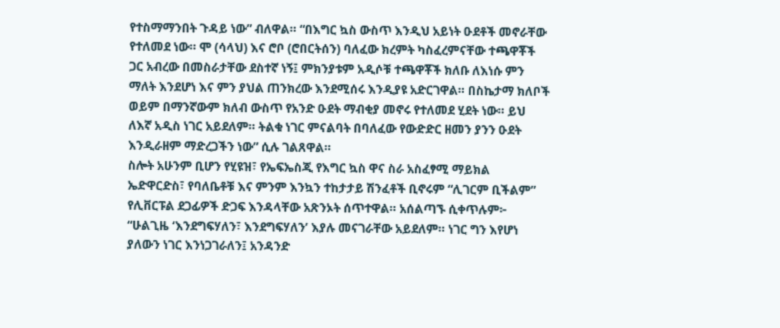የተስማማንበት ጉዳይ ነው” ብለዋል። “በእግር ኳስ ውስጥ እንዲህ አይነት ዑደቶች መኖራቸው የተለመደ ነው። ሞ (ሳላህ) እና ሮቦ (ሮበርትሰን) ባለፈው ክረምት ካስፈረምናቸው ተጫዋቾች ጋር አብረው በመስራታቸው ደስተኛ ነኝ፤ ምክንያቱም አዲሶቹ ተጫዋቾች ክለቡ ለእነሱ ምን ማለት እንደሆነ እና ምን ያህል ጠንክረው እንደሚሰሩ እንዲያዩ አድርገዋል። በስኬታማ ክለቦች ወይም በማንኛውም ክለብ ውስጥ የአንድ ዑደት ማብቂያ መኖሩ የተለመደ ሂደት ነው። ይህ ለእኛ አዲስ ነገር አይደለም። ትልቁ ነገር ምናልባት በባለፈው የውድድር ዘመን ያንን ዑደት እንዲራዘም ማድረጋችን ነው” ሲሉ ገልጸዋል።
ስሎት አሁንም ቢሆን የሂዩዝ፣ የኤፍኤስጂ የእግር ኳስ ዋና ስራ አስፈፃሚ ማይክል ኤድዋርድስ፣ የባለቤቶቹ እና ምንም እንኳን ተከታታይ ሽንፈቶች ቢኖሩም “ሊገርም ቢችልም” የሊቨርፑል ደጋፊዎች ድጋፍ እንዳላቸው አጽንኦት ሰጥተዋል። አሰልጣኙ ሲቀጥሉም፦ “ሁልጊዜ ‘እንደግፍሃለን፣ እንደግፍሃለን’ እያሉ መናገራቸው አይደለም። ነገር ግን እየሆነ ያለውን ነገር እንነጋገራለን፤ አንዳንድ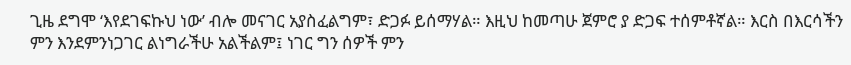ጊዜ ደግሞ ‘እየደገፍኩህ ነው’ ብሎ መናገር አያስፈልግም፣ ድጋፉ ይሰማሃል። እዚህ ከመጣሁ ጀምሮ ያ ድጋፍ ተሰምቶኛል። እርስ በእርሳችን ምን እንደምንነጋገር ልነግራችሁ አልችልም፤ ነገር ግን ሰዎች ምን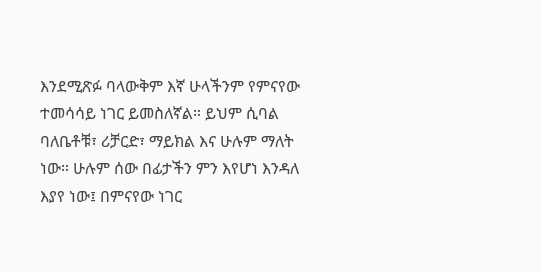እንደሚጽፉ ባላውቅም እኛ ሁላችንም የምናየው ተመሳሳይ ነገር ይመስለኛል። ይህም ሲባል ባለቤቶቹ፣ ሪቻርድ፣ ማይክል እና ሁሉም ማለት ነው። ሁሉም ሰው በፊታችን ምን እየሆነ እንዳለ እያየ ነው፤ በምናየው ነገር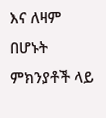እና ለዛም በሆኑት ምክንያቶች ላይ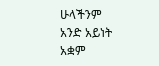ሁላችንም አንድ አይነት አቋም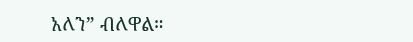አለን” ብለዋል።